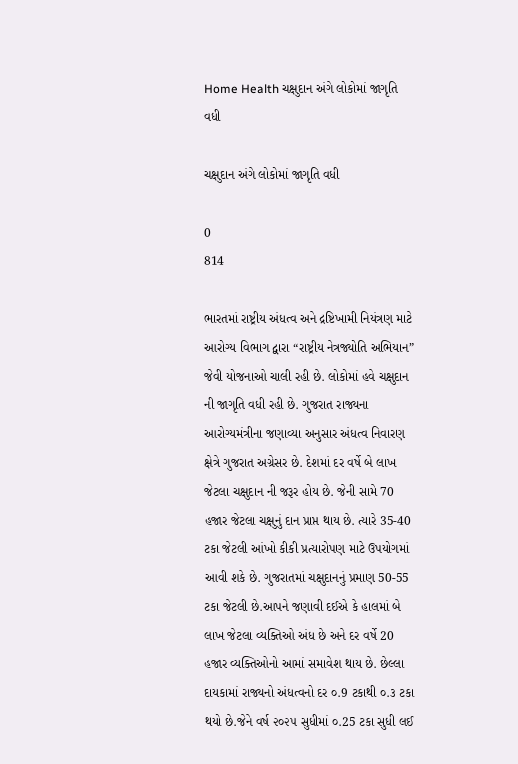Home Health ચક્ષુદાન અંગે લોકોમાં જાગૃતિ વધી

ચક્ષુદાન અંગે લોકોમાં જાગૃતિ વધી

0
814

ભારતમાં રાષ્ટ્રીય અંધત્વ અને દ્રષ્ટિખામી નિયંત્રણ માટે આરોગ્ય વિભાગ દ્વારા “રાષ્ટ્રીય નેત્રજ્યોતિ અભિયાન” જેવી યોજનાઓ ચાલી રહી છે. લોકોમાં હવે ચક્ષુદાન ની જાગૃતિ વધી રહી છે. ગુજરાત રાજ્યના આરોગ્યમંત્રીના જણાવ્યા અનુસાર અંધત્વ નિવારણ ક્ષેત્રે ગુજરાત અગ્રેસર છે. દેશમાં દર વર્ષે બે લાખ જેટલા ચક્ષુદાન ની જરૂર હોય છે. જેની સામે 70 હજાર જેટલા ચક્ષુનું દાન પ્રાપ્ત થાય છે. ત્યારે 35-40 ટકા જેટલી આંખો કીકી પ્રત્યારોપણ માટે ઉપયોગમાં આવી શકે છે. ગુજરાતમાં ચક્ષુદાનનું પ્રમાણ 50-55 ટકા જેટલી છે.આપને જણાવી દઈએ કે હાલમાં બે લાખ જેટલા વ્યક્તિઓ અંધ છે અને દર વર્ષે 20 હજાર વ્યક્તિઓનો આમાં સમાવેશ થાય છે. છેલ્લા દાયકામાં રાજ્યનો અંધત્વનો દર ૦.9 ટકાથી ૦.૩ ટકા થયો છે.જેને વર્ષ ૨૦૨૫ સુધીમાં ૦.25 ટકા સુધી લઈ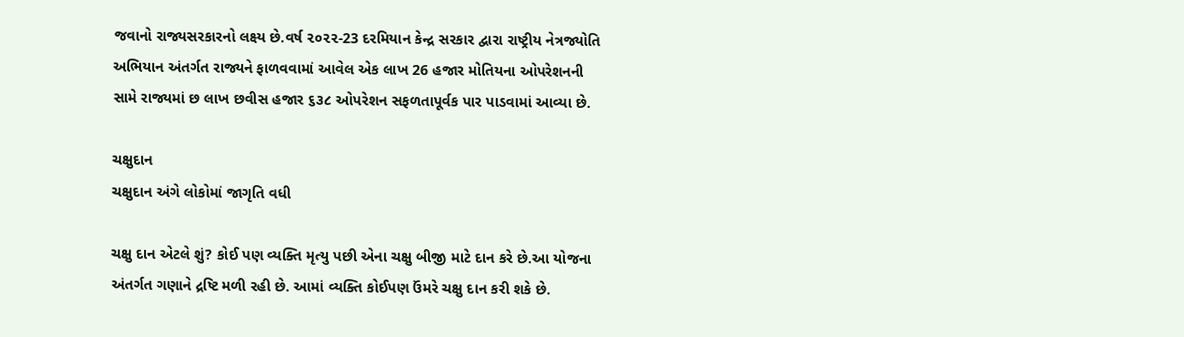જવાનો રાજ્યસરકારનો લક્ષ્ય છે.વર્ષ ૨૦૨૨-23 દરમિયાન કેન્દ્ર સરકાર દ્વારા રાષ્ટ્રીય નેત્રજ્યોતિ અભિયાન અંતર્ગત રાજ્યને ફાળવવામાં આવેલ એક લાખ 26 હજાર મોતિયના ઓપરેશનની સામે રાજ્યમાં છ લાખ છવીસ હજાર ૬૩૮ ઓપરેશન સફળતાપૂર્વક પાર પાડવામાં આવ્યા છે.

ચક્ષુદાન
ચક્ષુદાન અંગે લોકોમાં જાગૃતિ વધી

ચક્ષુ દાન એટલે શું? કોઈ પણ વ્યક્તિ મૃત્યુ પછી એના ચક્ષુ બીજી માટે દાન કરે છે.આ યોજના અંતર્ગત ગણાને દ્રષ્ટિ મળી રહી છે. આમાં વ્યક્તિ કોઈપણ ઉંમરે ચક્ષુ દાન કરી શકે છે.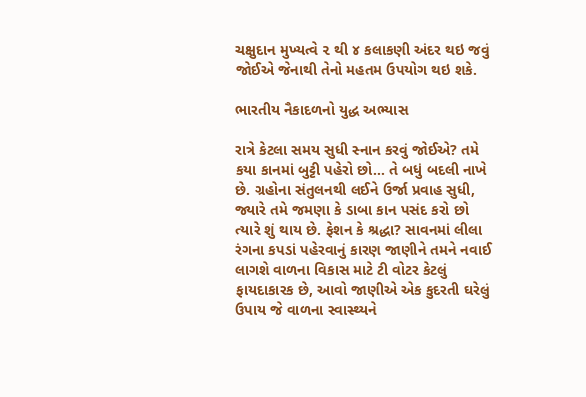ચક્ષુદાન મુખ્યત્વે ૨ થી ૪ કલાકણી અંદર થઇ જવું જોઈએ જેનાથી તેનો મહતમ ઉપયોગ થઇ શકે.

ભારતીય નૈકાદળનો યુદ્ધ અભ્યાસ

રાત્રે કેટલા સમય સુધી સ્નાન કરવું જોઈએ? તમે કયા કાનમાં બુટ્ટી પહેરો છો… તે બધું બદલી નાખે છે. ગ્રહોના સંતુલનથી લઈને ઉર્જા પ્રવાહ સુધી, જ્યારે તમે જમણા કે ડાબા કાન પસંદ કરો છો ત્યારે શું થાય છે. ફેશન કે શ્રદ્ધા? સાવનમાં લીલા રંગના કપડાં પહેરવાનું કારણ જાણીને તમને નવાઈ લાગશે વાળના વિકાસ માટે ટી વોટર કેટલું ફાયદાકારક છે, આવો જાણીએ એક કુદરતી ઘરેલું ઉપાય જે વાળના સ્વાસ્થ્યને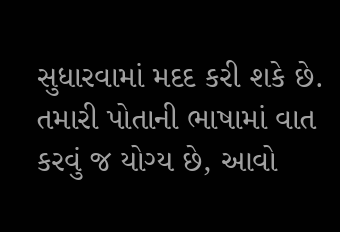સુધારવામાં મદદ કરી શકે છે. તમારી પોતાની ભાષામાં વાત કરવું જ યોગ્ય છે, આવો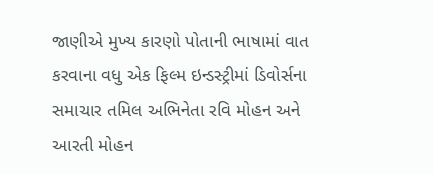જાણીએ મુખ્ય કારણો પોતાની ભાષામાં વાત કરવાના વધુ એક ફિલ્મ ઇન્ડસ્ટ્રીમાં ડિવોર્સના સમાચાર તમિલ અભિનેતા રવિ મોહન અને આરતી મોહન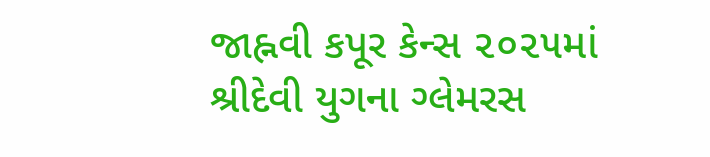જાહ્નવી કપૂર કેન્સ ૨૦૨૫માં શ્રીદેવી યુગના ગ્લેમરસ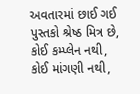અવતારમાં છાઈ ગઈ પુસ્તકો શ્રેષ્ઠ મિત્ર છે, કોઈ કમ્પ્લેન નથી, કોઈ માંગણી નથી,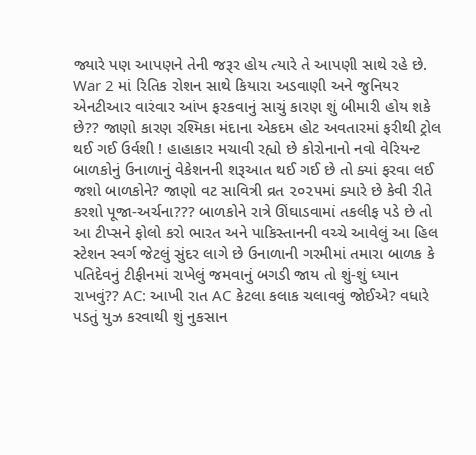જ્યારે પણ આપણને તેની જરૂર હોય ત્યારે તે આપણી સાથે રહે છે. War 2 માં રિતિક રોશન સાથે કિયારા અડવાણી અને જુનિયર એનટીઆર વારંવાર આંખ ફરકવાનું સાચું કારણ શું બીમારી હોય શકે છે?? જાણો કારણ રશ્મિકા મંદાના એકદમ હોટ અવતારમાં ફરીથી ટ્રોલ થઈ ગઈ ઉર્વશી ! હાહાકાર મચાવી રહ્યો છે કોરોનાનો નવો વેરિયન્ટ બાળકોનું ઉનાળાનું વેકેશનની શરૂઆત થઈ ગઈ છે તો ક્યાં ફરવા લઈ જશો બાળકોને? જાણો વટ સાવિત્રી વ્રત ૨૦૨૫માં ક્યારે છે કેવી રીતે કરશો પૂજા-અર્ચના??? બાળકોને રાત્રે ઊંઘાડવામાં તકલીફ પડે છે તો આ ટીપ્સને ફોલો કરો ભારત અને પાકિસ્તાનની વચ્ચે આવેલું આ હિલ સ્ટેશન સ્વર્ગ જેટલું સુંદર લાગે છે ઉનાળાની ગરમીમાં તમારા બાળક કે પતિદેવનું ટીફીનમાં રાખેલું જમવાનું બગડી જાય તો શું-શું ધ્યાન રાખવું?? AC: આખી રાત AC કેટલા કલાક ચલાવવું જોઈએ? વધારે પડતું યુઝ કરવાથી શું નુકસાન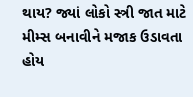થાય? જ્યાં લોકો સ્ત્રી જાત માટે મીમ્સ બનાવીને મજાક ઉડાવતા હોય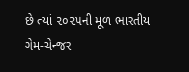છે ત્યાં ૨૦૨૫ની મૂળ ભારતીય ગેમ-ચેન્જર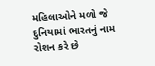મહિલાઓને મળો જે દુનિયામાં ભારતનું નામ રોશન કરે છે